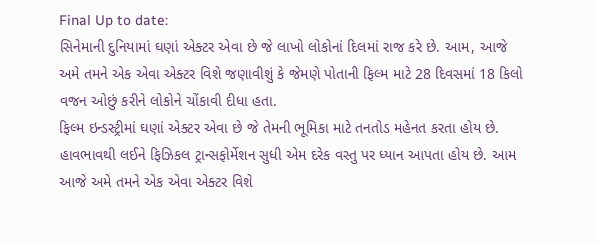Final Up to date:
સિનેમાની દુનિયામાં ઘણાં એક્ટર એવા છે જે લાખો લોકોનાં દિલમાં રાજ કરે છે. આમ, આજે અમે તમને એક એવા એક્ટર વિશે જણાવીશું કે જેમણે પોતાની ફિલ્મ માટે 28 દિવસમાં 18 કિલો વજન ઓછું કરીને લોકોને ચોંકાવી દીધા હતા.
ફિલ્મ ઇન્ડસ્ટ્રીમાં ઘણાં એક્ટર એવા છે જે તેમની ભૂમિકા માટે તનતોડ મહેનત કરતા હોય છે. હાવભાવથી લઈને ફિઝિકલ ટ્રાન્સફોર્મેશન સુધી એમ દરેક વસ્તુ પર ધ્યાન આપતા હોય છે. આમ આજે અમે તમને એક એવા એક્ટર વિશે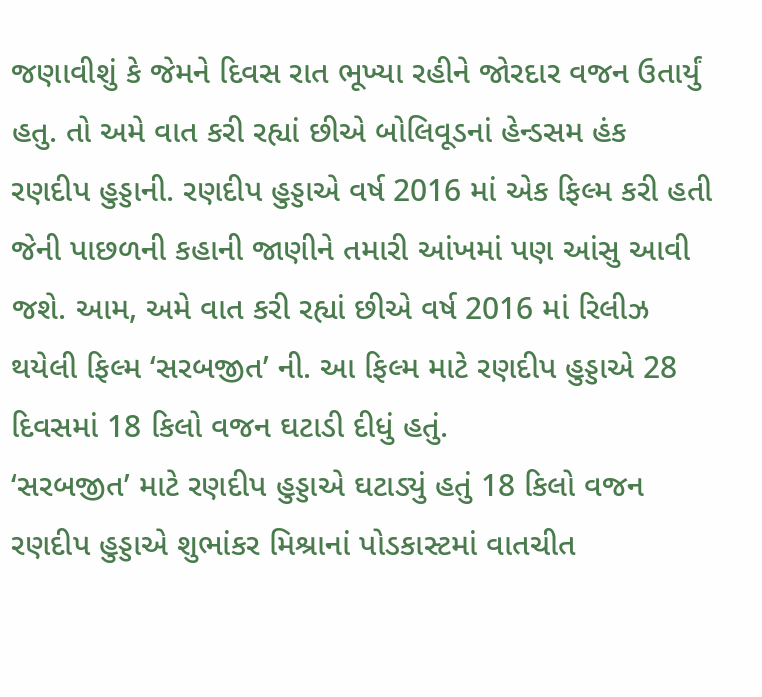જણાવીશું કે જેમને દિવસ રાત ભૂખ્યા રહીને જોરદાર વજન ઉતાર્યું હતુ. તો અમે વાત કરી રહ્યાં છીએ બોલિવૂડનાં હેન્ડસમ હંક રણદીપ હુડ્ડાની. રણદીપ હુડ્ડાએ વર્ષ 2016 માં એક ફિલ્મ કરી હતી જેની પાછળની કહાની જાણીને તમારી આંખમાં પણ આંસુ આવી જશે. આમ, અમે વાત કરી રહ્યાં છીએ વર્ષ 2016 માં રિલીઝ થયેલી ફિલ્મ ‘સરબજીત’ ની. આ ફિલ્મ માટે રણદીપ હુડ્ડાએ 28 દિવસમાં 18 કિલો વજન ઘટાડી દીધું હતું.
‘સરબજીત’ માટે રણદીપ હુડ્ડાએ ઘટાડ્યું હતું 18 કિલો વજન
રણદીપ હુડ્ડાએ શુભાંકર મિશ્રાનાં પોડકાસ્ટમાં વાતચીત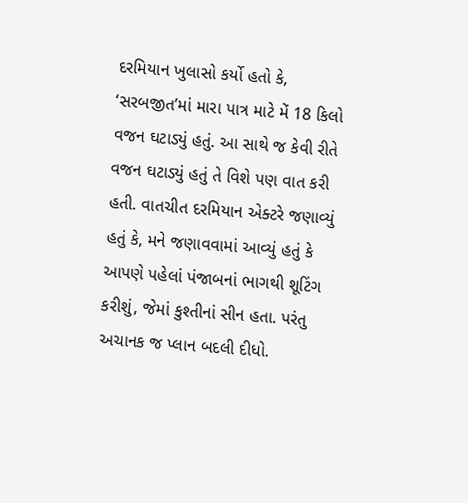દરમિયાન ખુલાસો કર્યો હતો કે, ‘સરબજીત’માં મારા પાત્ર માટે મેં 18 કિલો વજન ઘટાડ્યું હતું. આ સાથે જ કેવી રીતે વજન ઘટાડ્યું હતું તે વિશે પણ વાત કરી હતી. વાતચીત દરમિયાન એક્ટરે જણાવ્યું હતું કે, મને જણાવવામાં આવ્યું હતું કે આપણે પહેલાં પંજાબનાં ભાગથી શૂટિંગ કરીશું, જેમાં કુશ્તીનાં સીન હતા. પરંતુ અચાનક જ પ્લાન બદલી દીધો.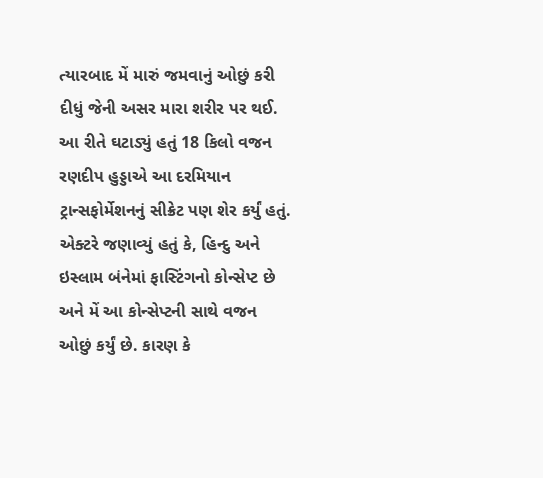ત્યારબાદ મેં મારું જમવાનું ઓછું કરી દીધું જેની અસર મારા શરીર પર થઈ.
આ રીતે ઘટાડ્યું હતું 18 કિલો વજન
રણદીપ હુડ્ડાએ આ દરમિયાન ટ્રાન્સફોર્મેશનનું સીક્રેટ પણ શેર કર્યું હતું. એક્ટરે જણાવ્યું હતું કે, હિન્દુ અને ઇસ્લામ બંનેમાં ફાસ્ટિંગનો કોન્સેપ્ટ છે અને મેં આ કોન્સેપ્ટની સાથે વજન ઓછું કર્યું છે. કારણ કે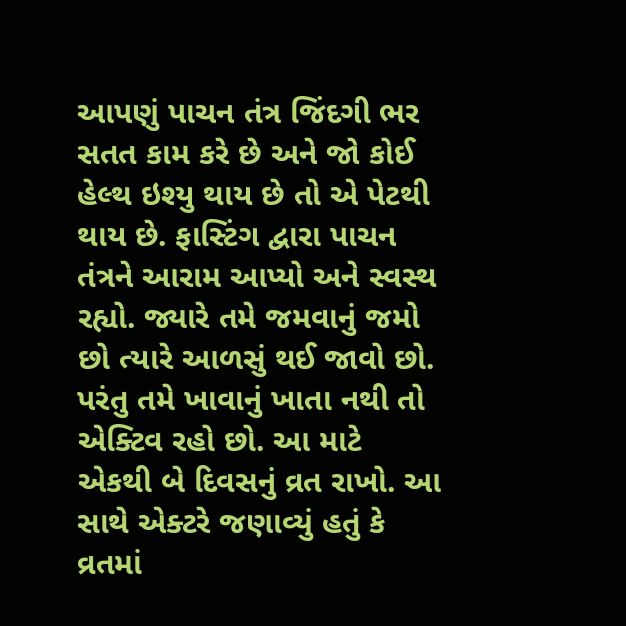આપણું પાચન તંત્ર જિંદગી ભર સતત કામ કરે છે અને જો કોઈ હેલ્થ ઇશ્યુ થાય છે તો એ પેટથી થાય છે. ફાસ્ટિંગ દ્વારા પાચન તંત્રને આરામ આપ્યો અને સ્વસ્થ રહ્યો. જ્યારે તમે જમવાનું જમો છો ત્યારે આળસું થઈ જાવો છો. પરંતુ તમે ખાવાનું ખાતા નથી તો એક્ટિવ રહો છો. આ માટે એકથી બે દિવસનું વ્રત રાખો. આ સાથે એક્ટરે જણાવ્યું હતું કે વ્રતમાં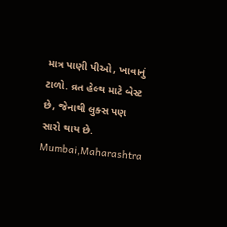માત્ર પાણી પીઓ, ખાવાનું ટાળો. વ્રત હેલ્થ માટે બેસ્ટ છે, જેનાથી લુક્સ પણ સારો થાય છે.
Mumbai,Maharashtra